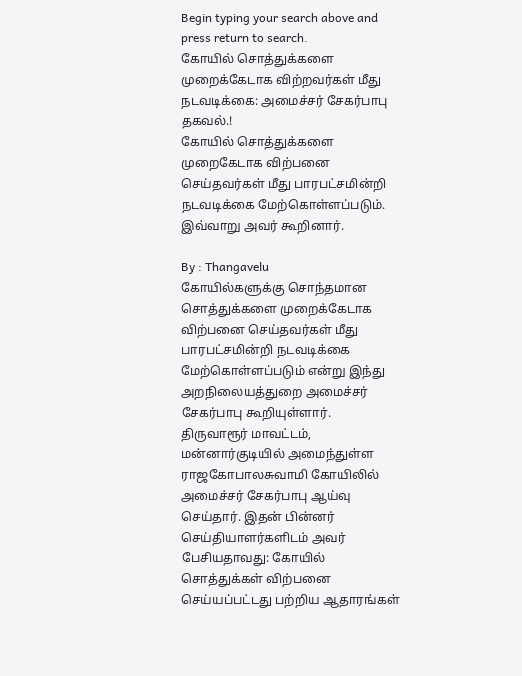Begin typing your search above and press return to search.
கோயில் சொத்துக்களை முறைக்கேடாக விற்றவர்கள் மீது நடவடிக்கை: அமைச்சர் சேகர்பாபு தகவல்.!
கோயில் சொத்துக்களை முறைகேடாக விற்பனை செய்தவர்கள் மீது பாரபட்சமின்றி நடவடிக்கை மேற்கொள்ளப்படும். இவ்வாறு அவர் கூறினார்.

By : Thangavelu
கோயில்களுக்கு சொந்தமான சொத்துக்களை முறைக்கேடாக விற்பனை செய்தவர்கள் மீது பாரபட்சமின்றி நடவடிக்கை மேற்கொள்ளப்படும் என்று இந்து அறநிலையத்துறை அமைச்சர் சேகர்பாபு கூறியுள்ளார்.
திருவாரூர் மாவட்டம், மன்னார்குடியில் அமைந்துள்ள ராஜகோபாலசுவாமி கோயிலில் அமைச்சர் சேகர்பாபு ஆய்வு செய்தார். இதன் பின்னர் செய்தியாளர்களிடம் அவர் பேசியதாவது: கோயில் சொத்துக்கள் விற்பனை செய்யப்பட்டது பற்றிய ஆதாரங்கள்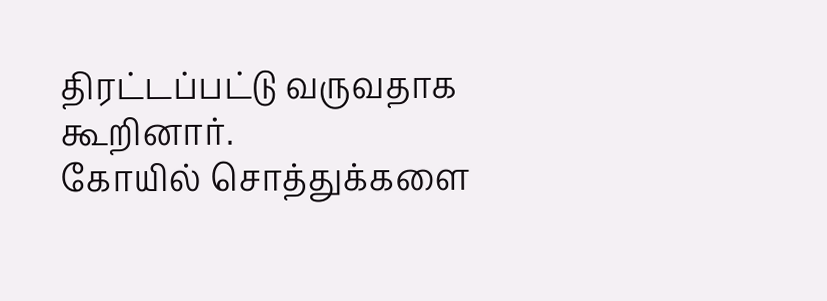திரட்டப்பட்டு வருவதாக கூறினார்.
கோயில் சொத்துக்களை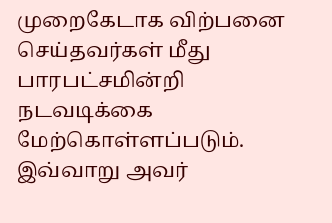முறைகேடாக விற்பனை செய்தவர்கள் மீது பாரபட்சமின்றி நடவடிக்கை மேற்கொள்ளப்படும். இவ்வாறு அவர்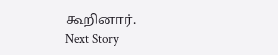கூறினார்.
Next Story